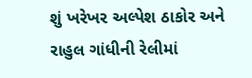શું ખરેખર અલ્પેશ ઠાકોર અને રાહુલ ગાંધીની રેલીમાં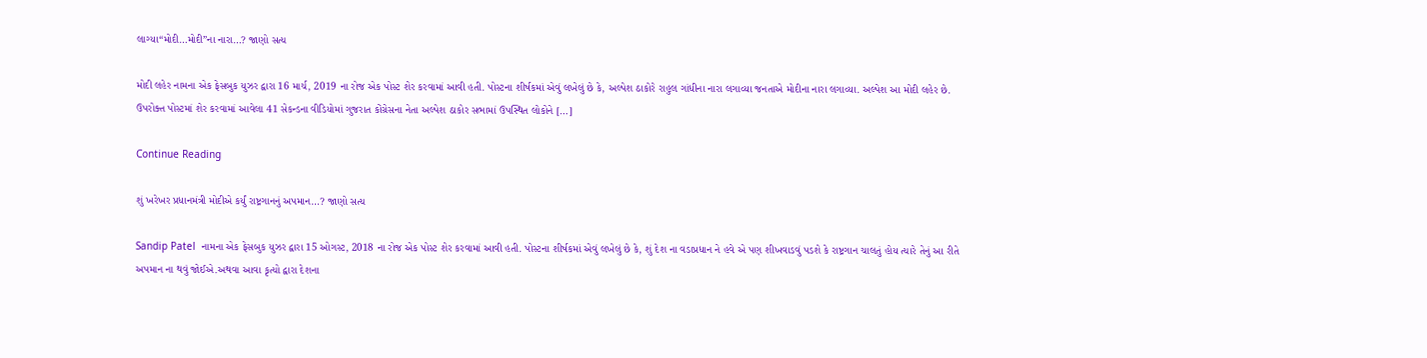લાગ્યા“મોદી…મોદી”ના નારા…? જાણો સત્ય

મોદી લહેર નામના એક ફેસબુક યુઝર દ્વારા 16 માર્ચ, 2019 ના રોજ એક પોસ્ટ શેર કરવામાં આવી હતી. પોસ્ટના શીર્ષકમાં એવું લખેલું છે કે, અલ્પેશ ઠાકોરે રાહુલ ગાંધીના નારા લગાવ્યા જનતાએ મોદીના નારા લગાવ્યા. અલ્પેશ આ મોદી લહેર છે. ઉપરોક્ત પોસ્ટમાં શેર કરવામાં આવેલા 41 સેકન્ડના વીડિયોમાં ગુજરાત કોંગ્રેસના નેતા અલ્પેશ ઠાકોર સભામાં ઉપસ્થિત લોકોને […]

Continue Reading

શું ખરેખર પ્રધાનમંત્રી મોદીએ કર્યું રાષ્ટ્રગાનનું અપમાન…? જાણો સત્ય

Sandip Patel  નામના એક ફેસબુક યુઝર દ્વારા 15 ઓગસ્ટ, 2018 ના રોજ એક પોસ્ટ શેર કરવામાં આવી હતી. પોસ્ટના શીર્ષકમાં એવું લખેલું છે કે, શું દેશ ના વડાપ્રધાન ને હવે એ પણ શીખવાડવું પડશે કે રાષ્ટ્રગાન ચાલતું હોય ત્યારે તેનું આ રીતે અપમાન ના થવું જોઈએ.અથવા આવા કૃત્યો દ્વારા દેશના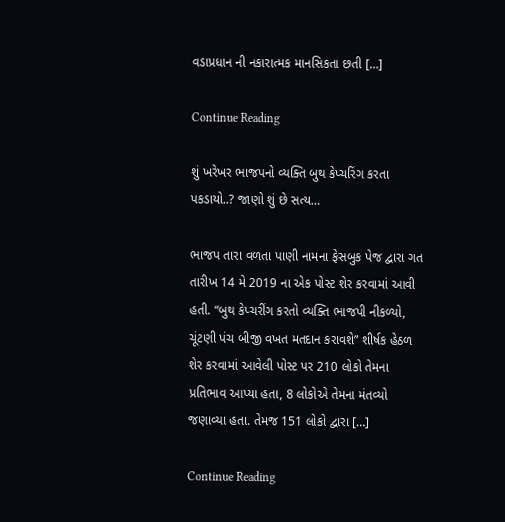વડાપ્રધાન ની નકારાત્મક માનસિકતા છતી […]

Continue Reading

શું ખરેખર ભાજપનો વ્યક્તિ બુથ કેપ્ચરિંગ કરતા પકડાયો..? જાણો શું છે સત્ય…

ભાજપ તારા વળતા પાણી નામના ફેસબુક પેજ દ્વારા ગત તારીખ 14 મે 2019 ના એક પોસ્ટ શેર કરવામાં આવી હતી. “બુથ કેપ્ચરીંગ કરતો વ્યક્તિ ભાજપી નીકળ્યો, ચૂંટણી પંચ બીજી વખત મતદાન કરાવશે” શીર્ષક હેઠળ શેર કરવામાં આવેલી પોસ્ટ પર 210 લોકો તેમના પ્રતિભાવ આપ્યા હતા, 8 લોકોએ તેમના મંતવ્યો જણાવ્યા હતા. તેમજ 151 લોકો દ્વારા […]

Continue Reading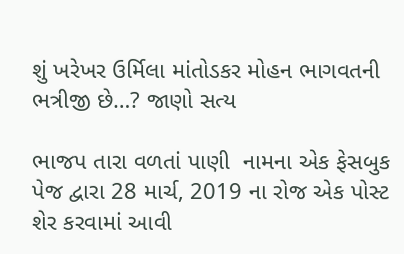શું ખરેખર ઉર્મિલા માંતોડકર મોહન ભાગવતની ભત્રીજી છે…? જાણો સત્ય

ભાજપ તારા વળતાં પાણી  નામના એક ફેસબુક પેજ દ્વારા 28 માર્ચ, 2019 ના રોજ એક પોસ્ટ શેર કરવામાં આવી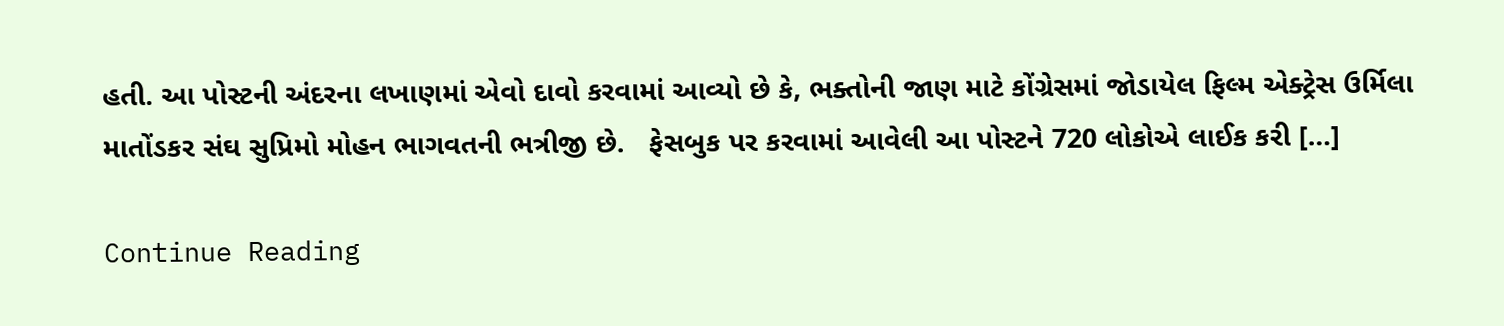હતી. આ પોસ્ટની અંદરના લખાણમાં એવો દાવો કરવામાં આવ્યો છે કે, ભક્તોની જાણ માટે કોંગ્રેસમાં જોડાયેલ ફિલ્મ એક્ટ્રેસ ઉર્મિલા માતોંડકર સંઘ સુપ્રિમો મોહન ભાગવતની ભત્રીજી છે.   ફેસબુક પર કરવામાં આવેલી આ પોસ્ટને 720 લોકોએ લાઈક કરી […]

Continue Reading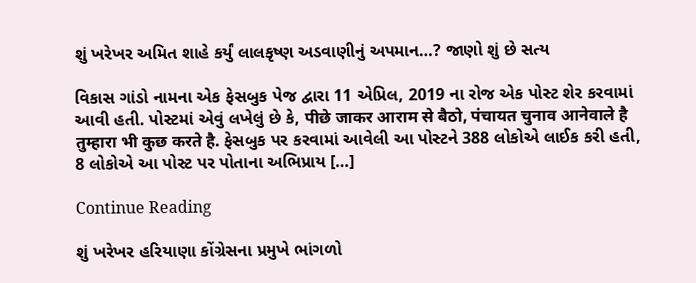શું ખરેખર અમિત શાહે કર્યું લાલકૃષ્ણ અડવાણીનું અપમાન…? જાણો શું છે સત્ય

વિકાસ ગાંડો નામના એક ફેસબુક પેજ દ્વારા 11 એપ્રિલ, 2019 ના રોજ એક પોસ્ટ શેર કરવામાં આવી હતી. પોસ્ટમાં એવું લખેલું છે કે, पीछे जाकर आराम से बैठो, पंचायत चुनाव आनेवाले है तुम्हारा भी कुछ करते है. ફેસબુક પર કરવામાં આવેલી આ પોસ્ટને 388 લોકોએ લાઈક કરી હતી, 8 લોકોએ આ પોસ્ટ પર પોતાના અભિપ્રાય […]

Continue Reading

શું ખરેખર હરિયાણા કોંગ્રેસના પ્રમુખે ભાંગળો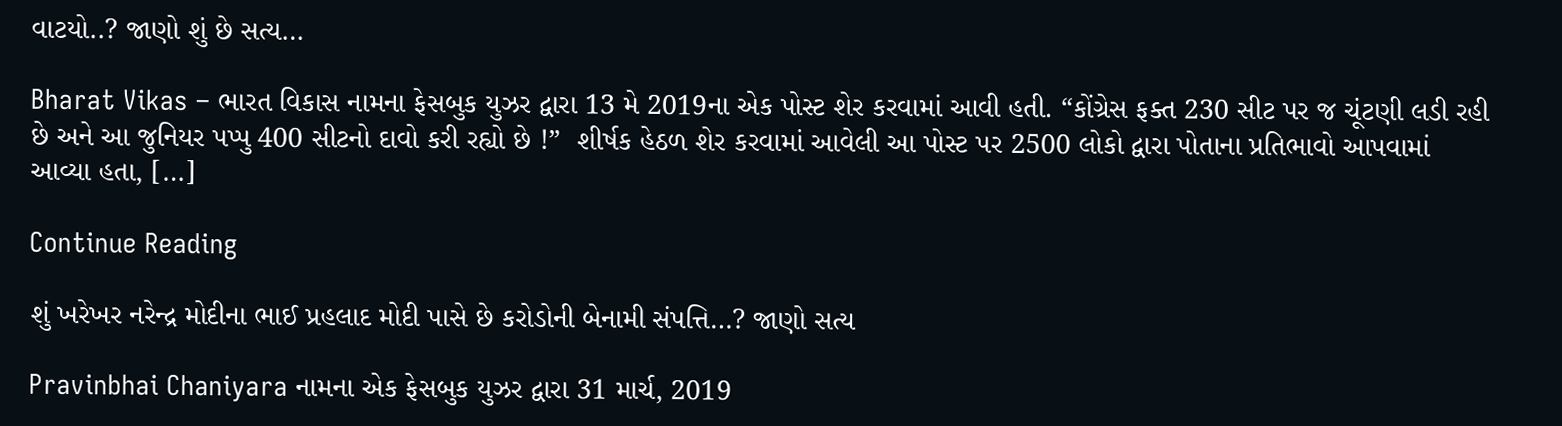વાટયો..? જાણો શું છે સત્ય…

Bharat Vikas – ભારત વિકાસ નામના ફેસબુક યુઝર દ્વારા 13 મે 2019ના એક પોસ્ટ શેર કરવામાં આવી હતી. “કોંગ્રેસ ફક્ત 230 સીટ પર જ ચૂંટણી લડી રહી છે અને આ જુનિયર પપ્પુ 400 સીટનો દાવો કરી રહ્યો છે !”  શીર્ષક હેઠળ શેર કરવામાં આવેલી આ પોસ્ટ પર 2500 લોકો દ્વારા પોતાના પ્રતિભાવો આપવામાં આવ્યા હતા, […]

Continue Reading

શું ખરેખર નરેન્દ્ર મોદીના ભાઈ પ્રહલાદ મોદી પાસે છે કરોડોની બેનામી સંપત્તિ…? જાણો સત્ય

Pravinbhai Chaniyara નામના એક ફેસબુક યુઝર દ્વારા 31 માર્ચ, 2019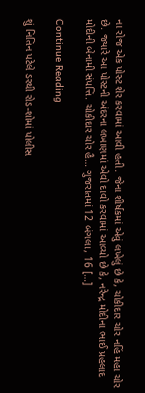ના રોજ એક પોસ્ટ શેર કરવામાં આવી હતી. જેના શીર્ષકમાં એવું લખેલું છે કે, ચોકીદાર ચોર નહિં મહા ચોર છે. જ્યારે આ પોસ્ટની અંદરના લખાણમાં એવો દાવો કરવામાં આવ્યો છે કે, નરેન્દ્ર મોદીના ભાઈ પ્રહલાદ મોદીની બેનામી સંપત્તિ. ચોકીદાર ચોર હૈ… ગુજરાતમાં 12 બંગલા, 16 […]

Continue Reading

શું નિતિન પટેલે ડરથી રોડ-શોમાં પોલીસ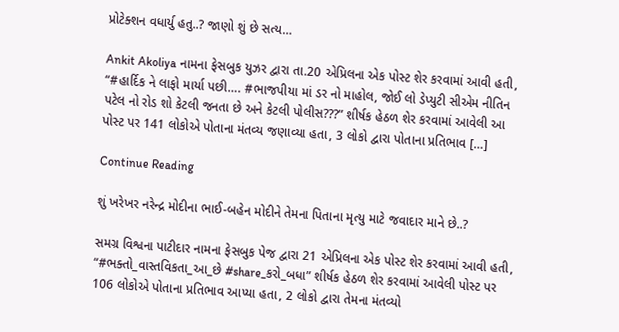પ્રોટેક્શન વધાર્યુ હતુ..? જાણો શું છે સત્ય…

Ankit Akoliya નામના ફેસબુક યુઝર દ્વારા તા.20 એપ્રિલના એક પોસ્ટ શેર કરવામાં આવી હતી, “#હાર્દિક ને લાફો માર્યા પછી…. #ભાજપીયા માં ડર નો માહોલ, જોઈ લો ડેપ્યુટી સીએમ નીતિન પટેલ નો રોડ શો કેટલી જનતા છે અને કેટલી પોલીસ???” શીર્ષક હેઠળ શેર કરવામાં આવેલી આ પોસ્ટ પર 141 લોકોએ પોતાના મંતવ્ય જણાવ્યા હતા, 3 લોકો દ્વારા પોતાના પ્રતિભાવ […]

Continue Reading

શું ખરેખર નરેન્દ્ર મોદીના ભાઈ-બહેન મોદીને તેમના પિતાના મૃત્યુ માટે જવાદાર માને છે..?

સમગ્ર વિશ્વના પાટીદાર નામના ફેસબુક પેજ દ્વારા 21 એપ્રિલના એક પોસ્ટ શેર કરવામાં આવી હતી, “#ભક્તો_વાસ્તવિકતા_આ_છે #share_કરો_બધા” શીર્ષક હેઠળ શેર કરવામાં આવેલી પોસ્ટ પર 106 લોકોએ પોતાના પ્રતિભાવ આપ્યા હતા, 2 લોકો દ્વારા તેમના મંતવ્યો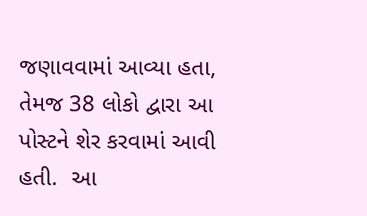જણાવવામાં આવ્યા હતા, તેમજ 38 લોકો દ્વારા આ પોસ્ટને શેર કરવામાં આવી હતી.  આ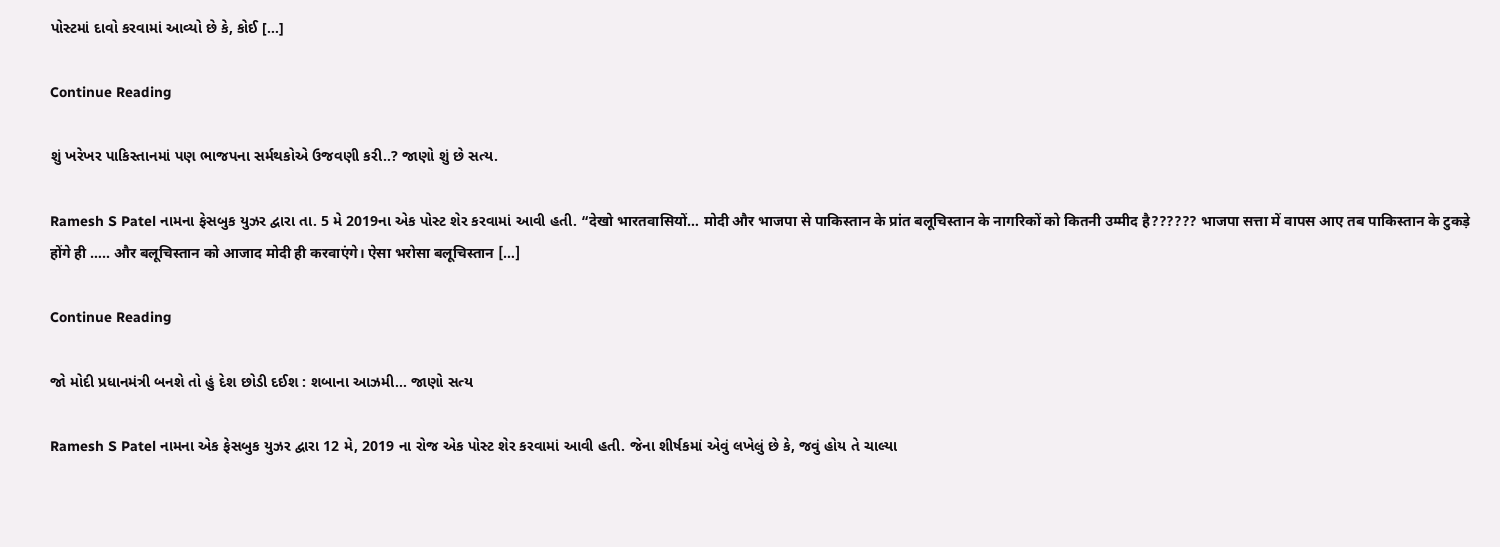પોસ્ટમાં દાવો કરવામાં આવ્યો છે કે, કોઈ […]

Continue Reading

શું ખરેખર પાકિસ્તાનમાં પણ ભાજપના સર્મથકોએ ઉજવણી કરી..? જાણો શું છે સત્ય.

Ramesh S Patel નામના ફેસબુક યુઝર દ્વારા તા. 5 મે 2019ના એક પોસ્ટ શેર કરવામાં આવી હતી. “देखो भारतवासियों… मोदी और भाजपा से पाकिस्तान के प्रांत बलूचिस्तान के नागरिकों को कितनी उम्मीद है?????? भाजपा सत्ता में वापस आए तब पाकिस्तान के टुकड़े होंगे ही ….. और बलूचिस्तान को आजाद मोदी ही करवाएंगे। ऐसा भरोसा बलूचिस्तान […]

Continue Reading

જો મોદી પ્રધાનમંત્રી બનશે તો હું દેશ છોડી દઈશ : શબાના આઝમી… જાણો સત્ય

Ramesh S Patel નામના એક ફેસબુક યુઝર દ્વારા 12 મે, 2019 ના રોજ એક પોસ્ટ શેર કરવામાં આવી હતી. જેના શીર્ષકમાં એવું લખેલું છે કે, જવું હોય તે ચાલ્યા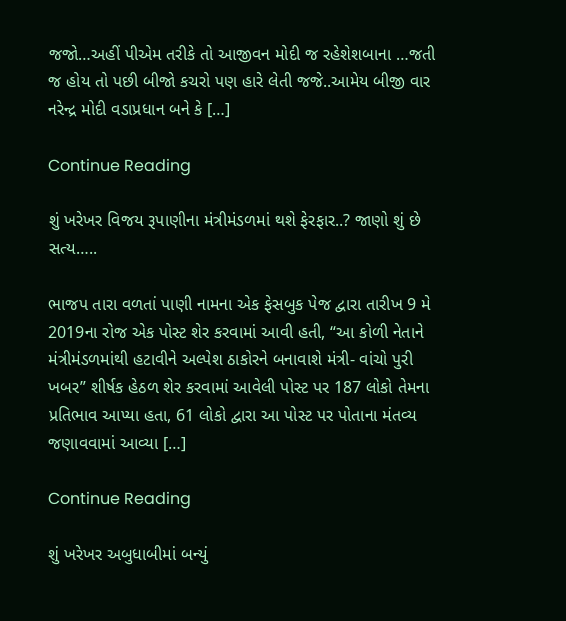જજો…અહીં પીએમ તરીકે તો આજીવન મોદી જ રહેશેશબાના …જતી જ હોય તો પછી બીજો કચરો પણ હારે લેતી જજે..આમેય બીજી વાર નરેન્દ્ર મોદી વડાપ્રધાન બને કે […]

Continue Reading

શું ખરેખર વિજય રૂપાણીના મંત્રીમંડળમાં થશે ફેરફાર..? જાણો શું છે સત્ય…..

ભાજપ તારા વળતાં પાણી નામના એક ફેસબુક પેજ દ્વારા તારીખ 9 મે 2019ના રોજ એક પોસ્ટ શેર કરવામાં આવી હતી, “આ કોળી નેતાને મંત્રીમંડળમાંથી હટાવીને અલ્પેશ ઠાકોરને બનાવાશે મંત્રી- વાંચો પુરી ખબર” શીર્ષક હેઠળ શેર કરવામાં આવેલી પોસ્ટ પર 187 લોકો તેમના પ્રતિભાવ આપ્યા હતા, 61 લોકો દ્વારા આ પોસ્ટ પર પોતાના મંતવ્ય જણાવવામાં આવ્યા […]

Continue Reading

શું ખરેખર અબુધાબીમાં બન્યું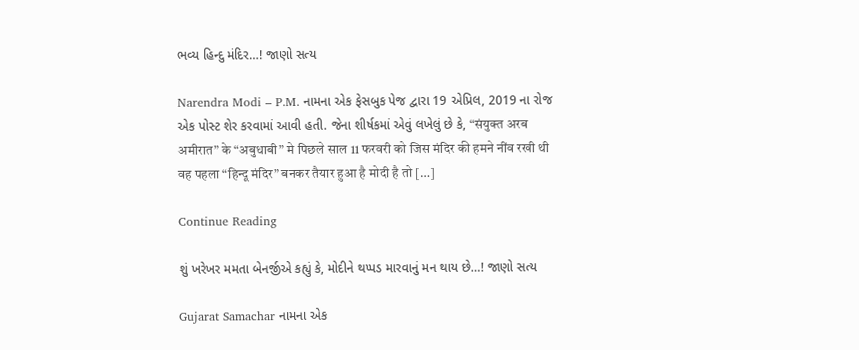ભવ્ય હિન્દુ મંદિર…! જાણો સત્ય

Narendra Modi – P.M. નામના એક ફેસબુક પેજ દ્વારા 19 એપ્રિલ, 2019 ના રોજ એક પોસ્ટ શેર કરવામાં આવી હતી. જેના શીર્ષકમાં એવું લખેલું છે કે, “संयुक्त अरब अमीरात” के “अबुधाबी” मे पिछले साल 11 फरवरी को जिस मंदिर की हमने नींव रखी थी वह पहला “हिन्दू मंदिर” बनकर तैयार हुआ है मोदी है तो […]

Continue Reading

શું ખરેખર મમતા બેનર્જીએ કહ્યું કે, મોદીને થપ્પડ મારવાનું મન થાય છે…! જાણો સત્ય

Gujarat Samachar નામના એક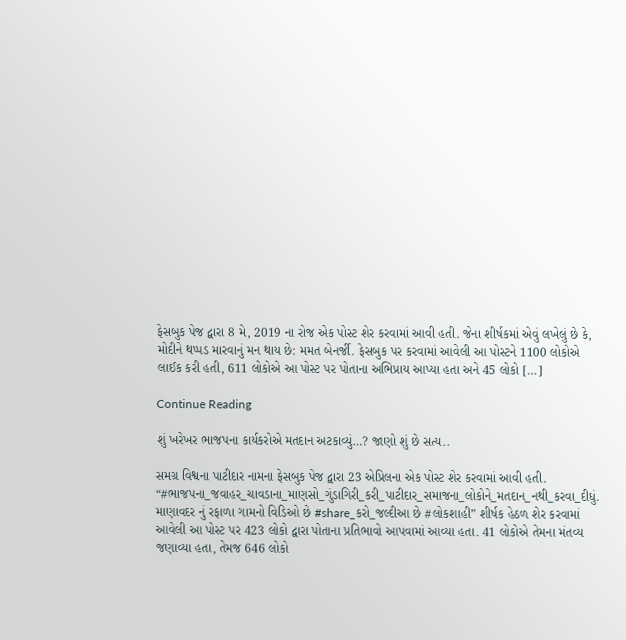ફેસબુક પેજ દ્વારા 8 મે, 2019 ના રોજ એક પોસ્ટ શેર કરવામાં આવી હતી. જેના શીર્ષકમાં એવું લખેલું છે કે, મોદીને થપ્પડ મારવાનું મન થાય છે: મમત બેનર્જી. ફેસબુક પર કરવામાં આવેલી આ પોસ્ટને 1100 લોકોએ લાઈક કરી હતી, 611 લોકોએ આ પોસ્ટ પર પોતાના અભિપ્રાય આપ્યા હતા અને 45 લોકો […]

Continue Reading

શું ખરેખર ભાજપના કાર્યકરોએ મતદાન અટકાવ્યું…? જાણો શું છે સત્ય..

સમગ્ર વિશ્વના પાટીદાર નામના ફેસબુક પેજ દ્વારા 23 એપ્રિલના એક પોસ્ટ શેર કરવામાં આવી હતી. “#ભાજપના_જવાહર_ચાવડાના_માણસો_ગુંડાગિરી_કરી_પાટીદાર_સમાજના_લોકોને_મતદાન_નથી_કરવા_દીધું. માણાવદર નું રફાળા ગામનો વિડિઓ છે #share_કરો_જલ્દીઆ છે #લોકશાહી” શીર્ષક હેઠળ શેર કરવામાં આવેલી આ પોસ્ટ પર 423 લોકો દ્વારા પોતાના પ્રતિભાવો આપવામાં આવ્યા હતા. 41 લોકોએ તેમના મંતવ્ય જણાવ્યા હતા, તેમજ 646 લોકો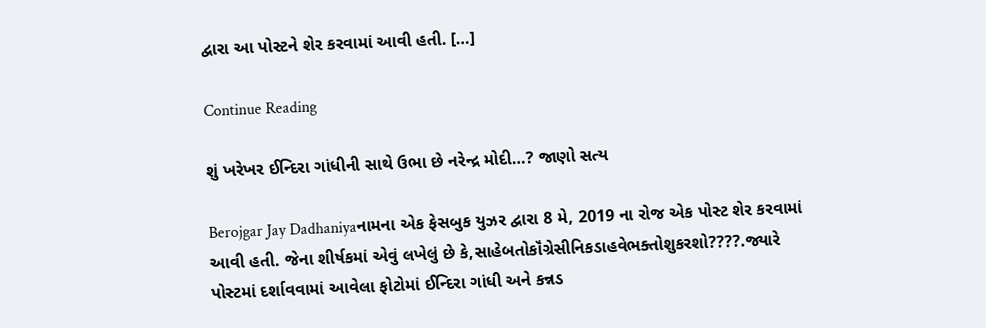દ્વારા આ પોસ્ટને શેર કરવામાં આવી હતી. […]

Continue Reading

શું ખરેખર ઈન્દિરા ગાંધીની સાથે ઉભા છે નરેન્દ્ર મોદી…? જાણો સત્ય

Berojgar Jay Dadhaniyaનામના એક ફેસબુક યુઝર દ્વારા 8 મે, 2019 ના રોજ એક પોસ્ટ શેર કરવામાં આવી હતી. જેના શીર્ષકમાં એવું લખેલું છે કે,સાહેબતોકૉંગ્રેસીનિકડાહવેભક્તોશુકરશો????.જ્યારે પોસ્ટમાં દર્શાવવામાં આવેલા ફોટોમાં ઈન્દિરા ગાંધી અને કન્નડ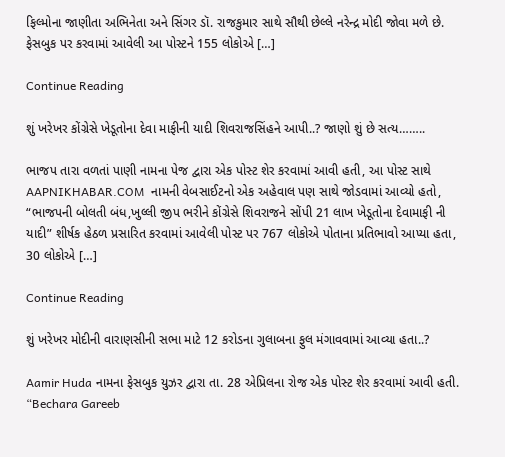ફિલ્મોના જાણીતા અભિનેતા અને સિંગર ડૉ. રાજકુમાર સાથે સૌથી છેલ્લે નરેન્દ્ર મોદી જોવા મળે છે. ફેસબુક પર કરવામાં આવેલી આ પોસ્ટને 155 લોકોએ […]

Continue Reading

શું ખરેખર કોંગ્રેસે ખેડૂતોના દેવા માફીની યાદી શિવરાજસિંહને આપી..? જાણો શું છે સત્ય……..

ભાજપ તારા વળતાં પાણી નામના પેજ દ્વારા એક પોસ્ટ શેર કરવામાં આવી હતી, આ પોસ્ટ સાથે AAPNIKHABAR.COM  નામની વેબસાઈટનો એક અહેવાલ પણ સાથે જોડવામાં આવ્યો હતો, “ભાજપની બોલતી બંધ,ખુલ્લી જીપ ભરીને કોંગ્રેસે શિવરાજને સોંપી 21 લાખ ખેડૂતોના દેવામાફી ની યાદી” શીર્ષક હેઠળ પ્રસારિત કરવામાં આવેલી પોસ્ટ પર 767 લોકોએ પોતાના પ્રતિભાવો આપ્યા હતા, 30 લોકોએ […]

Continue Reading

શું ખરેખર મોદીની વારાણસીની સભા માટે 12 કરોડના ગુલાબના ફુલ મંગાવવામાં આવ્યા હતા..?

Aamir Huda નામના ફેસબુક યુઝર દ્વારા તા. 28 એપ્રિલના રોજ એક પોસ્ટ શેર કરવામાં આવી હતી. “Bechara Gareeb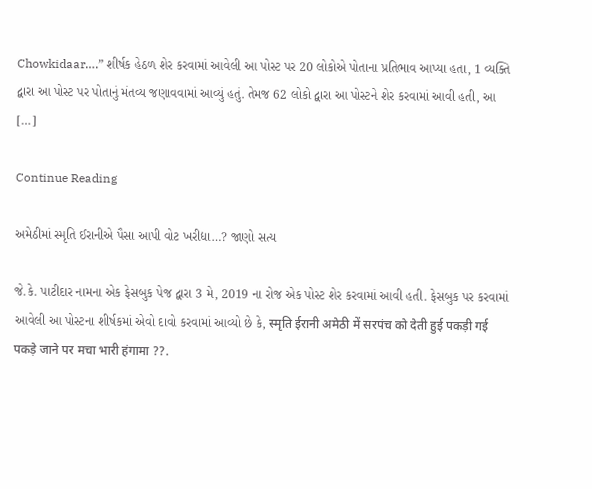Chowkidaar….” શીર્ષક હેઠળ શેર કરવામાં આવેલી આ પોસ્ટ પર 20 લોકોએ પોતાના પ્રતિભાવ આપ્યા હતા, 1 વ્યક્તિ દ્વારા આ પોસ્ટ પર પોતાનું મંતવ્ય જણાવવામાં આવ્યું હતું. તેમજ 62 લોકો દ્વારા આ પોસ્ટને શેર કરવામાં આવી હતી, આ […]

Continue Reading

અમેઠીમાં સ્મૃતિ ઈરાનીએ પૈસા આપી વોટ ખરીદ્યા…? જાણો સત્ય

જે.કે. પાટીદાર નામના એક ફેસબુક પેજ દ્વારા 3 મે, 2019 ના રોજ એક પોસ્ટ શેર કરવામાં આવી હતી. ફેસબુક પર કરવામાં આવેલી આ પોસ્ટના શીર્ષકમાં એવો દાવો કરવામાં આવ્યો છે કે, स्मृति ईरानी अमेठी में सरपंच को देती हुई पकड़ी गई पकड़े जाने पर मचा भारी हंगामा ??.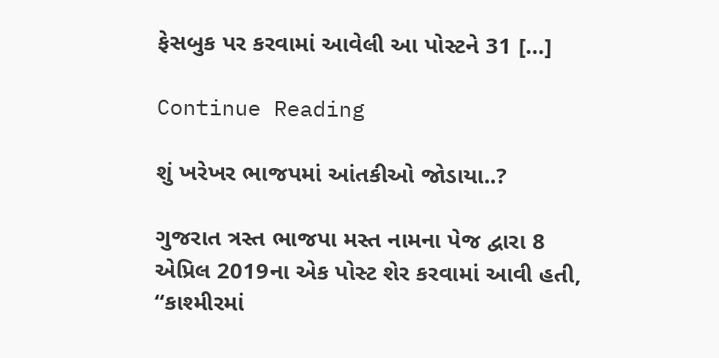ફેસબુક પર કરવામાં આવેલી આ પોસ્ટને 31 […]

Continue Reading

શું ખરેખર ભાજપમાં આંતકીઓ જોડાયા..?

ગુજરાત ત્રસ્ત ભાજપા મસ્ત નામના પેજ દ્વારા 8 એપ્રિલ 2019ના એક પોસ્ટ શેર કરવામાં આવી હતી, “કાશ્મીરમાં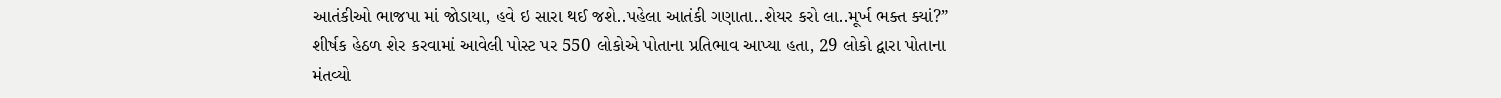આતંકીઓ ભાજપા માં જોડાયા, હવે ઇ સારા થઈ જશે..પહેલા આતંકી ગણાતા..શેયર કરો લા..મૂર્ખ ભક્ત ક્યાં?” શીર્ષક હેઠળ શેર કરવામાં આવેલી પોસ્ટ પર 550 લોકોએ પોતાના પ્રતિભાવ આપ્યા હતા, 29 લોકો દ્વારા પોતાના મંતવ્યો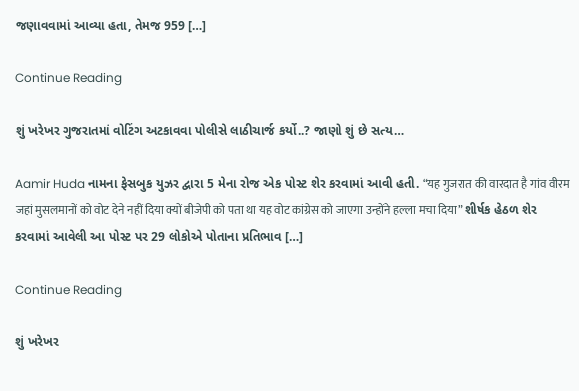જણાવવામાં આવ્યા હતા, તેમજ 959 […]

Continue Reading

શું ખરેખર ગુજરાતમાં વોટિંગ અટકાવવા પોલીસે લાઠીચાર્જ કર્યો..? જાણો શું છે સત્ય…

Aamir Huda નામના ફેસબુક યુઝર દ્વારા 5 મેના રોજ એક પોસ્ટ શેર કરવામાં આવી હતી. “यह गुजरात की वारदात है गांव वीरम जहां मुसलमानों को वोट देने नहीं दिया क्यों बीजेपी को पता था यह वोट कांग्रेस को जाएगा उन्होंने हल्ला मचा दिया” શીર્ષક હેઠળ શેર કરવામાં આવેલી આ પોસ્ટ પર 29 લોકોએ પોતાના પ્રતિભાવ […]

Continue Reading

શું ખરેખર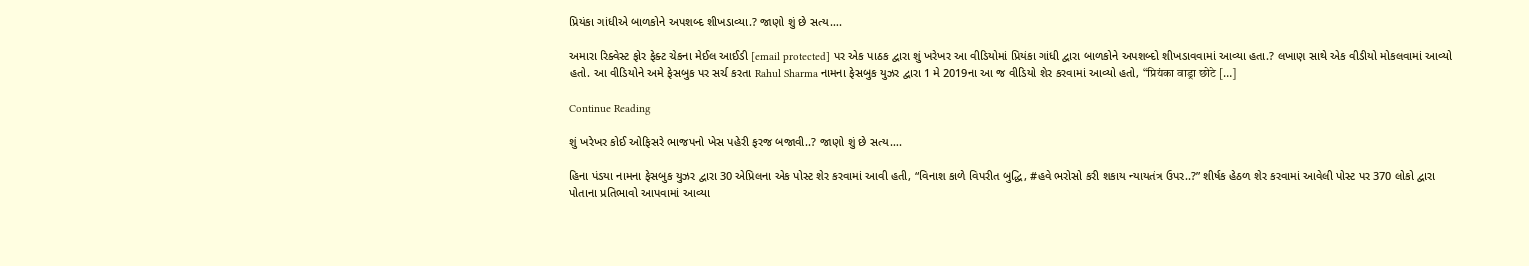પ્રિયંકા ગાંધીએ બાળકોને અપશબ્દ શીખડાવ્યા.? જાણો શું છે સત્ય….

અમારા રિક્વેસ્ટ ફોર ફેક્ટ ચેકના મેઈલ આઈડી [email protected] પર એક પાઠક દ્વારા શું ખરેખર આ વીડિયોમાં પ્રિયંકા ગાંધી દ્વારા બાળકોને અપશબ્દો શીખડાવવામાં આવ્યા હતા.? લખાણ સાથે એક વીડીયો મોકલવામાં આવ્યો હતો. આ વીડિયોને અમે ફેસબુક પર સર્ચ કરતા Rahul Sharma નામના ફેસબુક યુઝર દ્વારા 1 મે 2019ના આ જ વીડિયો શેર કરવામાં આવ્યો હતો, “प्रियंका वाड्रा छोटे […]

Continue Reading

શું ખરેખર કોઈ ઓફિસરે ભાજપનો ખેસ પહેરી ફરજ બજાવી..? જાણો શું છે સત્ય….

હિના પંડયા નામના ફેસબુક યુઝર દ્વારા 30 એપ્રિલના એક પોસ્ટ શેર કરવામાં આવી હતી, “વિનાશ કાળે વિપરીત બુદ્ધિ, #હવે ભરોસો કરી શકાય ન્યાયતંત્ર ઉપર..?” શીર્ષક હેઠળ શેર કરવામાં આવેલી પોસ્ટ પર 370 લોકો દ્વારા પોતાના પ્રતિભાવો આપવામાં આવ્યા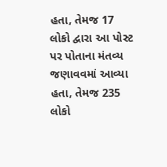હતા, તેમજ 17 લોકો દ્વારા આ પોસ્ટ પર પોતાના મંતવ્ય જણાવવમાં આવ્યા હતા, તેમજ 235 લોકો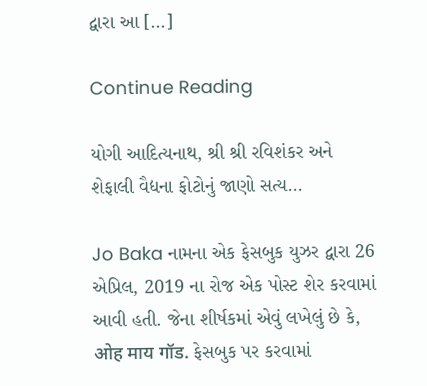દ્વારા આ […]

Continue Reading

યોગી આદિત્યનાથ, શ્રી શ્રી રવિશંકર અને શેફાલી વૈદ્યના ફોટોનું જાણો સત્ય…

Jo Baka નામના એક ફેસબુક યુઝર દ્વારા 26 એપ્રિલ, 2019 ના રોજ એક પોસ્ટ શેર કરવામાં આવી હતી. જેના શીર્ષકમાં એવું લખેલું છે કે, ओह माय गॉड. ફેસબુક પર કરવામાં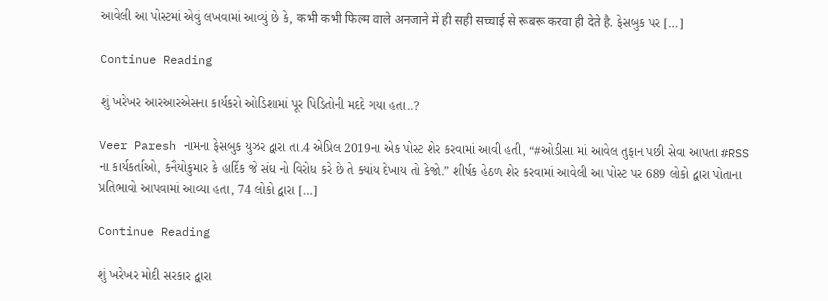આવેલી આ પોસ્ટમાં એવું લખવામાં આવ્યું છે કે, कभी कभी फिल्म वाले अनजाने में ही सही सच्चाई से रूबरू करवा ही देते है. ફેસબુક પર […]

Continue Reading

શું ખરેખર આરઆરએસના કાર્યકરો ઓડિશામાં પૂર પિડિતોની મદદે ગયા હતા..?

Veer Paresh નામના ફેસબુક યુઝર દ્વારા તા.4 એપ્રિલ 2019ના એક પોસ્ટ શેર કરવામાં આવી હતી, “#ઓડીસા માં આવેલ તુફાન પછી સેવા આપતા #RSS ના કાર્યકર્તાઓ, કનૈયોકુમાર કે હાર્દિક જે સંઘ નો વિરોધ કરે છે તે ક્યાંય દેખાય તો કેજો.” શીર્ષક હેઠળ શેર કરવામાં આવેલી આ પોસ્ટ પર 689 લોકો દ્વારા પોતાના પ્રતિભાવો આપવામાં આવ્યા હતા, 74 લોકો દ્વારા […]

Continue Reading

શું ખરેખર મોદી સરકાર દ્વારા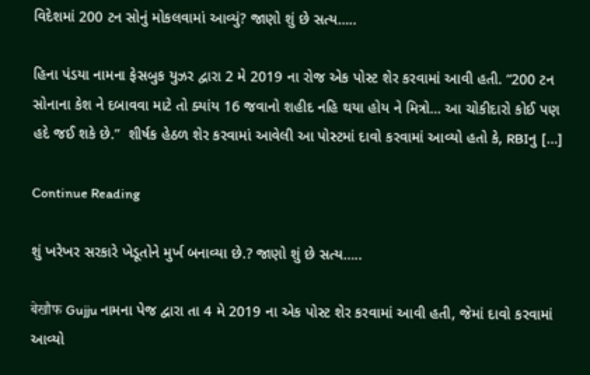વિદેશમાં 200 ટન સોનું મોકલવામાં આવ્યું? જાણો શું છે સત્ય…..

હિના પંડયા નામના ફેસબુક યુઝર દ્વારા 2 મે 2019 ના રોજ એક પોસ્ટ શેર કરવામાં આવી હતી. “200 ટન સોનાના કેશ ને દબાવવા માટે તો ક્યાંય 16 જવાનો શહીદ નહિ થયા હોય ને મિત્રો… આ ચોકીદારો કોઈ પણ હદે જઈ શકે છે.”  શીર્ષક હેઠળ શેર કરવામાં આવેલી આ પોસ્ટમાં દાવો કરવામાં આવ્યો હતો કે, RBIનુ […]

Continue Reading

શું ખરેખર સરકારે ખેડૂતોને મુર્ખ બનાવ્યા છે.? જાણો શું છે સત્ય…..

बेखौफ Gujju નામના પેજ દ્વારા તા 4 મે 2019 ના એક પોસ્ટ શેર કરવામાં આવી હતી, જેમાં દાવો કરવામાં આવ્યો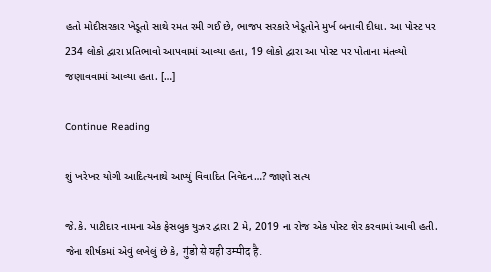હતો મોદીસરકાર ખેડૂતો સાથે રમત રમી ગઈ છે, ભાજપ સરકારે ખેડૂતોને મુર્ખ બનાવી દીધા. આ પોસ્ટ પર 234 લોકો દ્વારા પ્રતિભાવો આપવામાં આવ્યા હતા, 19 લોકો દ્વારા આ પોસ્ટ પર પોતાના મંતવ્યો જણાવવામાં આવ્યા હતા. […]

Continue Reading

શું ખરેખર યોગી આદિત્યનાથે આપ્યું વિવાદિત નિવેદન…? જાણો સત્ય

જે.કે. પાટીદાર નામના એક ફેસબુક યુઝર દ્વારા 2 મે, 2019 ના રોજ એક પોસ્ટ શેર કરવામાં આવી હતી. જેના શીર્ષકમાં એવું લખેલું છે કે, गुंडो से यही उम्मीद है.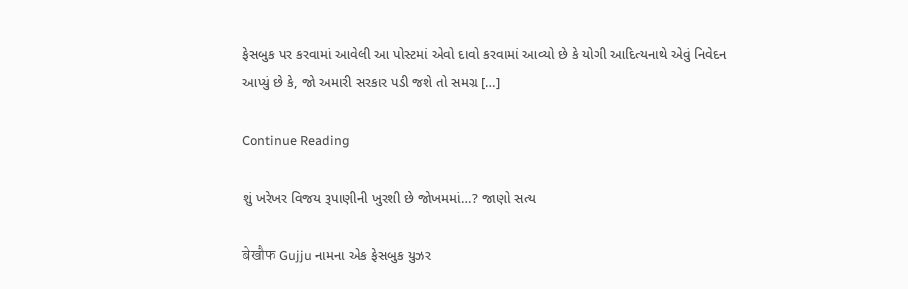ફેસબુક પર કરવામાં આવેલી આ પોસ્ટમાં એવો દાવો કરવામાં આવ્યો છે કે યોગી આદિત્યનાથે એવું નિવેદન આપ્યું છે કે, જો અમારી સરકાર પડી જશે તો સમગ્ર […]

Continue Reading

શું ખરેખર વિજય રૂપાણીની ખુરશી છે જોખમમાં…? જાણો સત્ય

बेखौफ Gujju નામના એક ફેસબુક યુઝર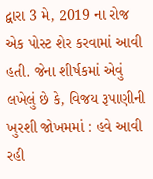દ્વારા 3 મે, 2019 ના રોજ એક પોસ્ટ શેર કરવામાં આવી હતી. જેના શીર્ષકમાં એવું લખેલું છે કે, વિજય રૂપાણીની ખુરશી જોખમમાં : હવે આવી રહી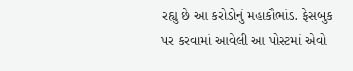રહ્યુ છે આ કરોડોનું મહાકૌભાંડ. ફેસબુક પર કરવામાં આવેલી આ પોસ્ટમાં એવો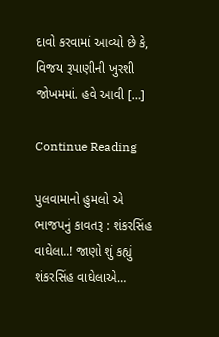દાવો કરવામાં આવ્યો છે કે, વિજય રૂપાણીની ખુરશી જોખમમાં. હવે આવી […]

Continue Reading

પુલવામાનો હુમલો એ ભાજપનું કાવતરૂ : શંકરસિંહ વાઘેલા..! જાણો શું કહ્યું શંકરસિંહ વાઘેલાએ…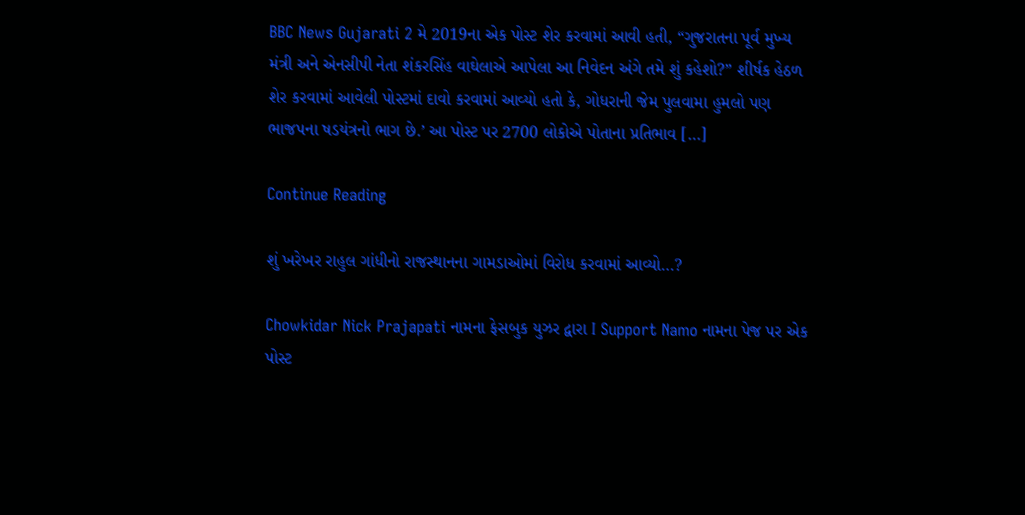BBC News Gujarati 2 મે 2019ના એક પોસ્ટ શેર કરવામાં આવી હતી, “ગુજરાતના પૂર્વ મુખ્ય મંત્રી અને એનસીપી નેતા શંકરસિંહ વાઘેલાએ આપેલા આ નિવેદન અંગે તમે શું કહેશો?” શીર્ષક હેઠળ શેર કરવામાં આવેલી પોસ્ટમાં દાવો કરવામાં આવ્યો હતો કે, ગોધરાની જેમ પુલવામા હુમલો પણ ભાજપના ષડયંત્રનો ભાગ છે.’ આ પોસ્ટ પર 2700 લોકોએ પોતાના પ્રતિભાવ […]

Continue Reading

શું ખરેખર રાહુલ ગાંધીનો રાજસ્થાનના ગામડાઓમાં વિરોધ કરવામાં આવ્યો…?

Chowkidar Nick Prajapati નામના ફેસબુક યુઝર દ્વારા I Support Namo નામના પેજ પર એક પોસ્ટ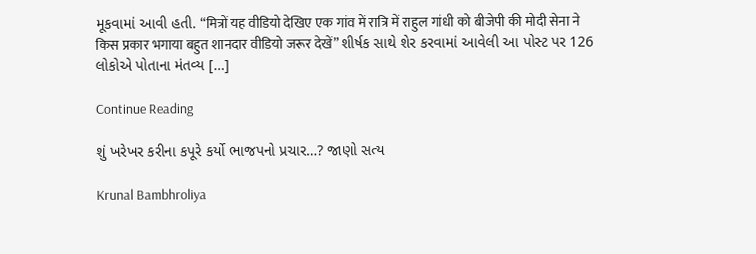મૂકવામાં આવી હતી. “मित्रों यह वीडियो देखिए एक गांव में रात्रि में राहुल गांधी को बीजेपी की मोदी सेना ने किस प्रकार भगाया बहुत शानदार वीडियो जरूर देखें” શીર્ષક સાથે શેર કરવામાં આવેલી આ પોસ્ટ પર 126 લોકોએ પોતાના મંતવ્ય […]

Continue Reading

શું ખરેખર કરીના કપૂરે કર્યો ભાજપનો પ્રચાર…? જાણો સત્ય

Krunal Bambhroliya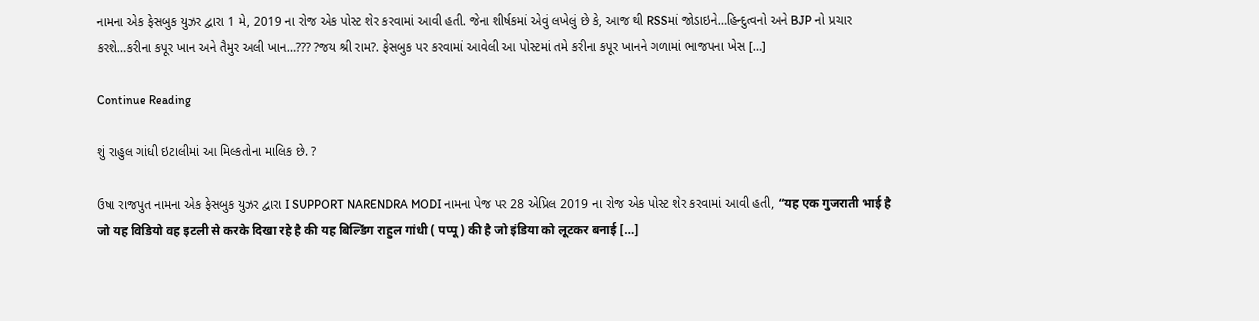નામના એક ફેસબુક યુઝર દ્વારા 1 મે, 2019 ના રોજ એક પોસ્ટ શેર કરવામાં આવી હતી. જેના શીર્ષકમાં એવું લખેલું છે કે, આજ થી RSSમાં જોડાઇને…હિન્દુત્વનો અને BJP નો પ્રચાર કરશે…કરીના કપૂર ખાન અને તૈમુર અલી ખાન…??? ?જય શ્રી રામ?. ફેસબુક પર કરવામાં આવેલી આ પોસ્ટમાં તમે કરીના કપૂર ખાનને ગળામાં ભાજપના ખેસ […]

Continue Reading

શું રાહુલ ગાંધી ઇટાલીમાં આ મિલ્કતોના માલિક છે. ?

ઉષા રાજપુત નામના એક ફેસબુક યુઝર દ્વારા I SUPPORT NARENDRA MODI નામના પેજ પર 28 એપ્રિલ 2019 ના રોજ એક પોસ્ટ શેર કરવામાં આવી હતી, “यह एक गुजराती भाई है जो यह विडियो वह इटली से करके दिखा रहे है की यह बिल्डिंग राहुल गांधी ( पप्पू ) की है जो इंडिया को लूटकर बनाई […]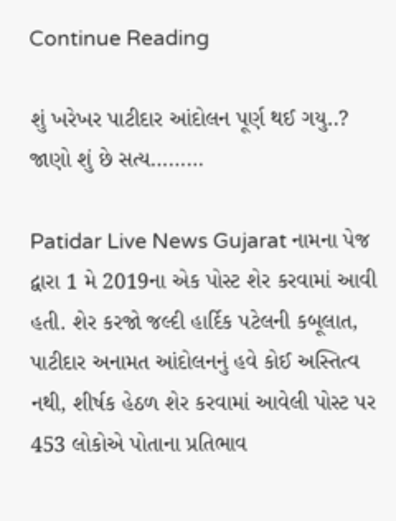Continue Reading

શું ખરેખર પાટીદાર આંદોલન પૂર્ણ થઈ ગયુ..? જાણો શું છે સત્ય………

Patidar Live News Gujarat નામના પેજ દ્વારા 1 મે 2019ના એક પોસ્ટ શેર કરવામાં આવી હતી. શેર કરજો જલ્દી હાર્દિક પટેલની કબૂલાત, પાટીદાર અનામત આંદોલનનું હવે કોઈ અસ્તિત્વ નથી, શીર્ષક હેઠળ શેર કરવામાં આવેલી પોસ્ટ પર 453 લોકોએ પોતાના પ્રતિભાવ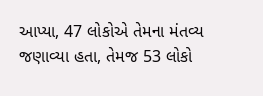આપ્યા, 47 લોકોએ તેમના મંતવ્ય જણાવ્યા હતા, તેમજ 53 લોકો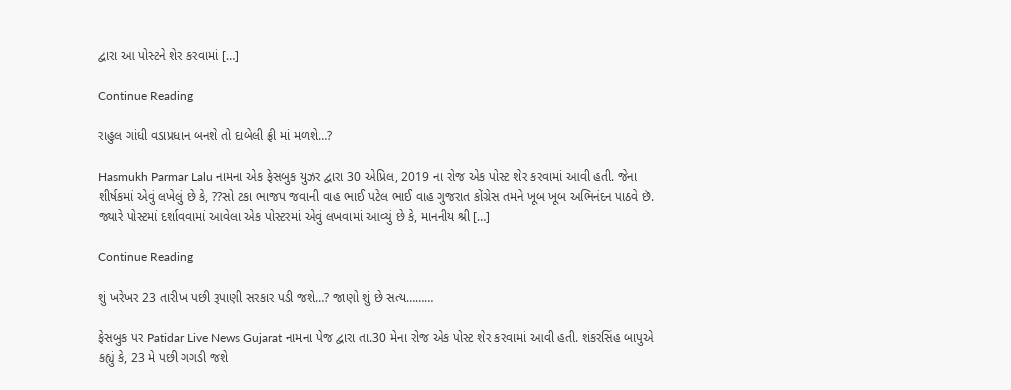દ્વારા આ પોસ્ટને શેર કરવામાં […]

Continue Reading

રાહુલ ગાંધી વડાપ્રધાન બનશે તો દાબેલી ફ્રી માં મળશે…?

Hasmukh Parmar Lalu નામના એક ફેસબુક યુઝર દ્વારા 30 એપ્રિલ, 2019 ના રોજ એક પોસ્ટ શેર કરવામાં આવી હતી. જેના શીર્ષકમાં એવું લખેલું છે કે, ??સો ટકા ભાજપ જવાની વાહ ભાઈ પટેલ ભાઈ વાહ ગુજરાત કોંગ્રેસ તમને ખૂબ ખૂબ અભિનંદન પાઠવે છૅ. જ્યારે પોસ્ટમાં દર્શાવવામાં આવેલા એક પોસ્ટરમાં એવું લખવામાં આવ્યું છે કે, માનનીય શ્રી […]

Continue Reading

શું ખરેખર 23 તારીખ પછી રૂપાણી સરકાર પડી જશે…? જાણો શું છે સત્ય………

ફેસબુક પર Patidar Live News Gujarat નામના પેજ દ્વારા તા.30 મેના રોજ એક પોસ્ટ શેર કરવામાં આવી હતી. શંકરસિંહ બાપુએ કહ્યું કે, 23 મે પછી ગગડી જશે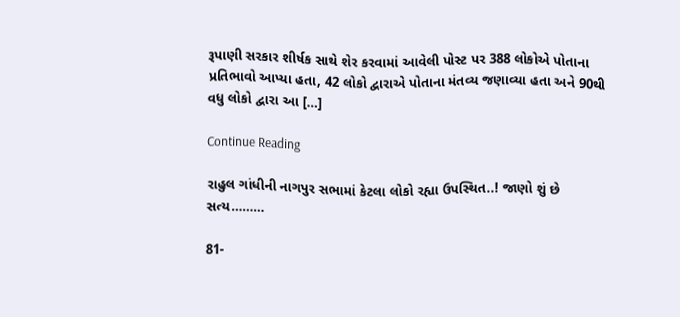રૂપાણી સરકાર શીર્ષક સાથે શેર કરવામાં આવેલી પોસ્ટ પર 388 લોકોએ પોતાના પ્રતિભાવો આપ્યા હતા, 42 લોકો દ્વારાએ પોતાના મંતવ્ય જણાવ્યા હતા અને 90થી વધુ લોકો દ્વારા આ […]

Continue Reading

રાહુલ ગાંધીની નાગપુર સભામાં કેટલા લોકો રહ્યા ઉપસ્થિત..! જાણો શું છે સત્ય………

81-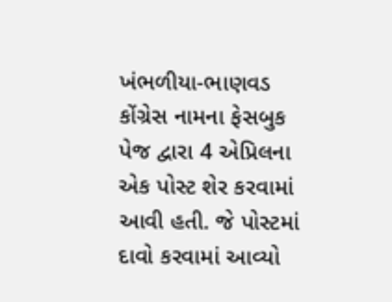ખંભળીયા-ભાણવડ કોંગ્રેસ નામના ફેસબુક પેજ દ્વારા 4 એપ્રિલના એક પોસ્ટ શેર કરવામાં આવી હતી. જે પોસ્ટમાં દાવો કરવામાં આવ્યો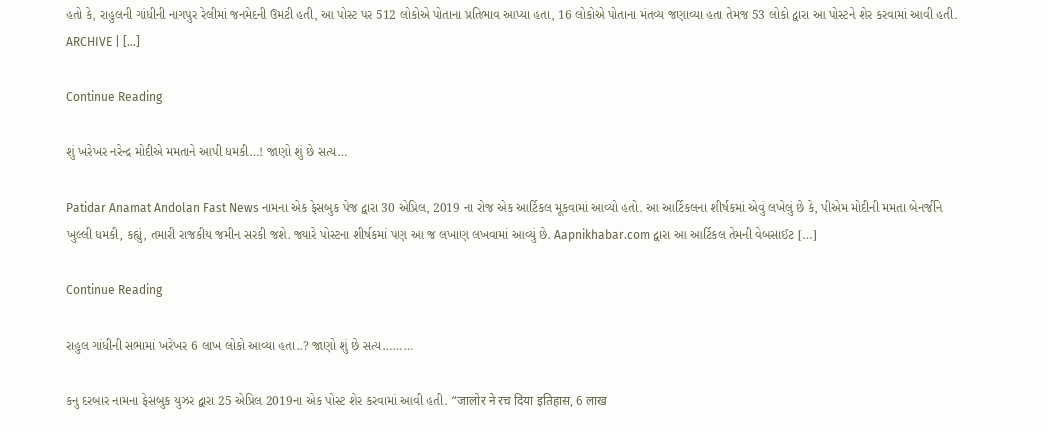હતો કે, રાહુલની ગાંધીની નાગપુર રેલીમાં જનમેદની ઉમટી હતી, આ પોસ્ટ પર 512 લોકોએ પોતાના પ્રતિભાવ આપ્યા હતા, 16 લોકોએ પોતાના મંતવ્ય જણાવ્યા હતા તેમજ 53 લોકો દ્વારા આ પોસ્ટને શેર કરવામાં આવી હતી. ARCHIVE | […]

Continue Reading

શું ખરેખર નરેન્દ્ર મોદીએ મમતાને આપી ધમકી…! જાણો શું છે સત્ય…

Patidar Anamat Andolan Fast News નામના એક ફેસબુક પેજ દ્વારા 30 એપ્રિલ, 2019 ના રોજ એક આર્ટિકલ મૂકવામાં આવ્યો હતો. આ આર્ટિકલના શીર્ષકમાં એવું લખેલું છે કે, પીએમ મોદીની મમતા બેનર્જીને ખુલ્લી ધમકી, કહ્યું, તમારી રાજકીય જમીન સરકી જશે. જ્યારે પોસ્ટના શીર્ષકમાં પણ આ જ લખાણ લખવામાં આવ્યું છે. Aapnikhabar.com દ્વારા આ આર્ટિકલ તેમની વેબસાઈટ […]

Continue Reading

રાહુલ ગાંધીની સભામાં ખરેખર 6 લાખ લોકો આવ્યા હતા..? જાણો શું છે સત્ય………

કનુ દરબાર નામના ફેસબુક યુઝર દ્વારા 25 એપ્રિલ 2019ના એક પોસ્ટ શેર કરવામાં આવી હતી. “जालोर ने रच दिया इतिहास, 6 लाख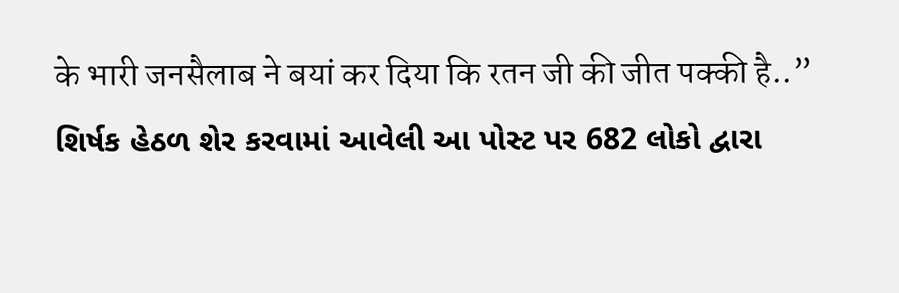के भारी जनसैलाब ने बयां कर दिया कि रतन जी की जीत पक्की है..” શિર્ષક હેઠળ શેર કરવામાં આવેલી આ પોસ્ટ પર 682 લોકો દ્વારા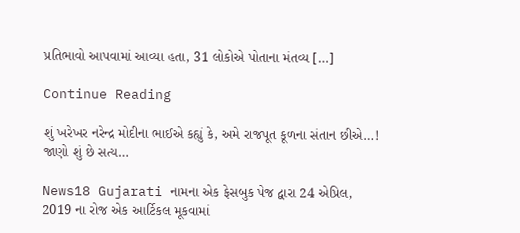પ્રતિભાવો આપવામાં આવ્યા હતા, 31 લોકોએ પોતાના મંતવ્ય […]

Continue Reading

શું ખરેખર નરેન્દ્ર મોદીના ભાઈએ કહ્યું કે, અમે રાજપૂત કૂળના સંતાન છીએ…! જાણો શું છે સત્ય…

News18 Gujarati નામના એક ફેસબુક પેજ દ્વારા 24 એપ્રિલ, 2019 ના રોજ એક આર્ટિકલ મૂકવામાં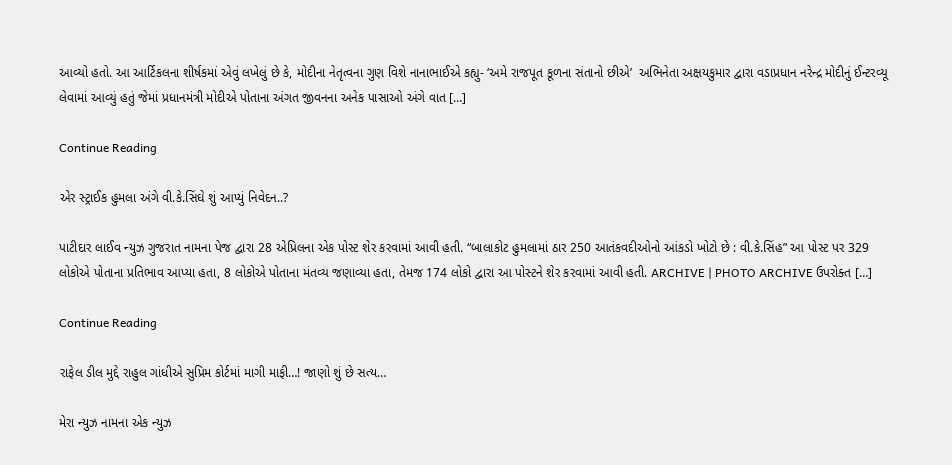આવ્યો હતો. આ આર્ટિકલના શીર્ષકમાં એવું લખેલું છે કે, મોદીના નેતૃત્વના ગુણ વિશે નાનાભાઈએ કહ્યુ- ‘અમે રાજપૂત કૂળના સંતાનો છીએ’  અભિનેતા અક્ષયકુમાર દ્વારા વડાપ્રધાન નરેન્દ્ર મોદીનું ઈન્ટરવ્યૂ લેવામાં આવ્યું હતું જેમાં પ્રધાનમંત્રી મોદીએ પોતાના અંગત જીવનના અનેક પાસાઓ અંગે વાત […]

Continue Reading

એર સ્ટ્રાઈક હુમલા અંગે વી.કે.સિંઘે શું આપ્યું નિવેદન..?

પાટીદાર લાઈવ ન્યુઝ ગુજરાત નામના પેજ દ્વારા 28 એપ્રિલના એક પોસ્ટ શેર કરવામાં આવી હતી. “બાલાકોટ હુમલામાં ઠાર 250 આતંકવદીઓનો આંકડો ખોટો છે : વી.કે.સિંહ” આ પોસ્ટ પર 329 લોકોએ પોતાના પ્રતિભાવ આપ્યા હતા, 8 લોકોએ પોતાના મંતવ્ય જણાવ્યા હતા, તેમજ 174 લોકો દ્વારા આ પોસ્ટને શેર કરવામાં આવી હતી. ARCHIVE | PHOTO ARCHIVE ઉપરોક્ત […]

Continue Reading

રાફેલ ડીલ મુદ્દે રાહુલ ગાંધીએ સુપ્રિમ કોર્ટમાં માગી માફી…! જાણો શું છે સત્ય…

મેરા ન્યુઝ નામના એક ન્યુઝ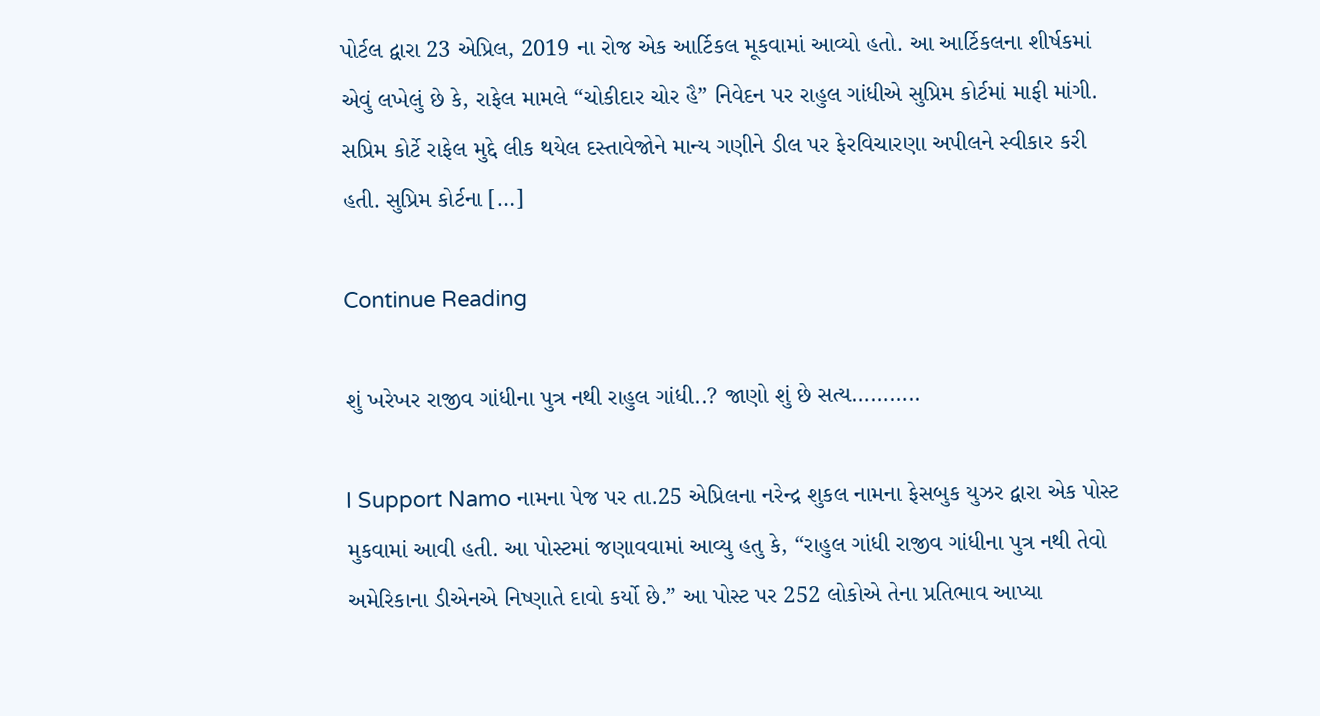પોર્ટલ દ્વારા 23 એપ્રિલ, 2019 ના રોજ એક આર્ટિકલ મૂકવામાં આવ્યો હતો. આ આર્ટિકલના શીર્ષકમાં એવું લખેલું છે કે, રાફેલ મામલે “ચોકીદાર ચોર હૈ” નિવેદન પર રાહુલ ગાંધીએ સુપ્રિમ કોર્ટમાં માફી માંગી.  સપ્રિમ કોર્ટે રાફેલ મુદ્દે લીક થયેલ દસ્તાવેજોને માન્ય ગણીને ડીલ પર ફેરવિચારણા અપીલને સ્વીકાર કરી હતી. સુપ્રિમ કોર્ટના […]

Continue Reading

શું ખરેખર રાજીવ ગાંધીના પુત્ર નથી રાહુલ ગાંધી..? જાણો શું છે સત્ય………..

I Support Namo નામના પેજ પર તા.25 એપ્રિલના નરેન્દ્ર શુકલ નામના ફેસબુક યુઝર દ્વારા એક પોસ્ટ મુકવામાં આવી હતી. આ પોસ્ટમાં જણાવવામાં આવ્યુ હતુ કે, “રાહુલ ગાંધી રાજીવ ગાંધીના પુત્ર નથી તેવો અમેરિકાના ડીએનએ નિષ્ણાતે દાવો કર્યો છે.” આ પોસ્ટ પર 252 લોકોએ તેના પ્રતિભાવ આપ્યા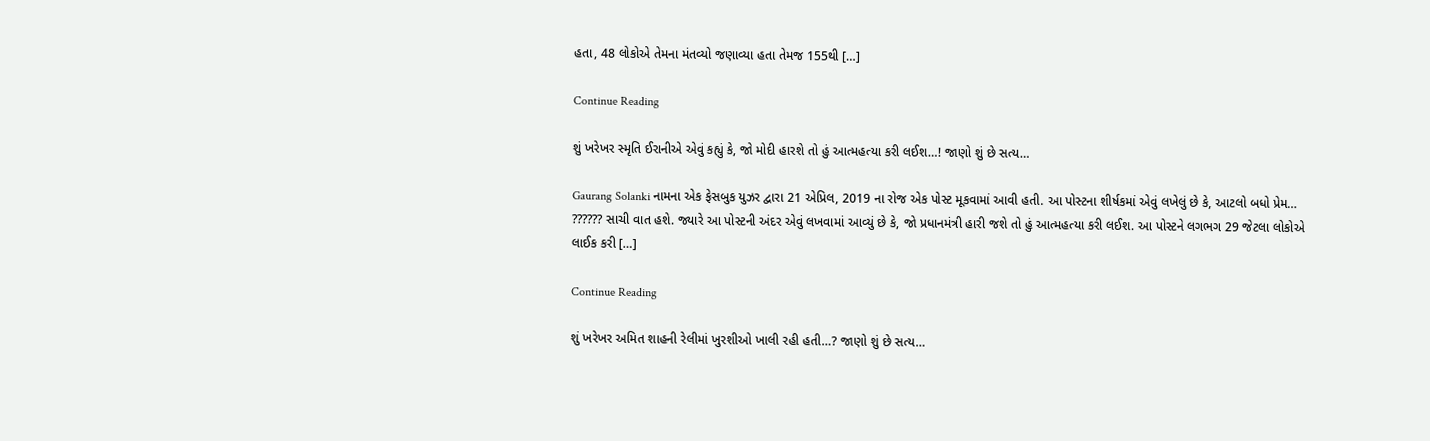હતા, 48 લોકોએ તેમના મંતવ્યો જણાવ્યા હતા તેમજ 155થી […]

Continue Reading

શું ખરેખર સ્મૃતિ ઈરાનીએ એવું કહ્યું કે, જો મોદી હારશે તો હું આત્મહત્યા કરી લઈશ…! જાણો શું છે સત્ય…

Gaurang Solanki નામના એક ફેસબુક યુઝર દ્વારા 21 એપ્રિલ, 2019 ના રોજ એક પોસ્ટ મૂકવામાં આવી હતી. આ પોસ્ટના શીર્ષકમાં એવું લખેલું છે કે, આટલો બધો પ્રેમ… ?????? સાચી વાત હશે. જ્યારે આ પોસ્ટની અંદર એવું લખવામાં આવ્યું છે કે, જો પ્રધાનમંત્રી હારી જશે તો હું આત્મહત્યા કરી લઈશ. આ પોસ્ટને લગભગ 29 જેટલા લોકોએ લાઈક કરી […]

Continue Reading

શું ખરેખર અમિત શાહની રેલીમાં ખુરશીઓ ખાલી રહી હતી…? જાણો શું છે સત્ય…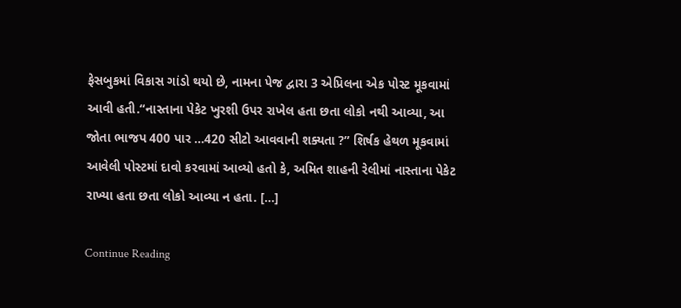ફેસબુકમાં વિકાસ ગાંડો થયો છે, નામના પેજ દ્વારા 3 એપ્રિલના એક પોસ્ટ મૂકવામાં આવી હતી.“નાસ્‍તાના પેકેટ ખુરશી ઉપર રાખેલ હતા છતા લોકો નથી આવ્યા, આ જોતા ભાજપ 400 પાર …420 સીટો આવવાની શક્યતા ?” શિર્ષક હેથળ મૂકવામાં આવેલી પોસ્ટમાં દાવો કરવામાં આવ્યો હતો કે, અમિત શાહની રેલીમાં નાસ્તાના પેકેટ રાખ્યા હતા છતા લોકો આવ્યા ન હતા. […]

Continue Reading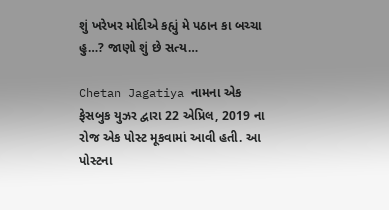શું ખરેખર મોદીએ કહ્યું મે પઠાન કા બચ્ચા હુ…? જાણો શું છે સત્ય…

Chetan Jagatiya નામના એક ફેસબુક યુઝર દ્વારા 22 એપ્રિલ, 2019 ના રોજ એક પોસ્ટ મૂકવામાં આવી હતી. આ પોસ્ટના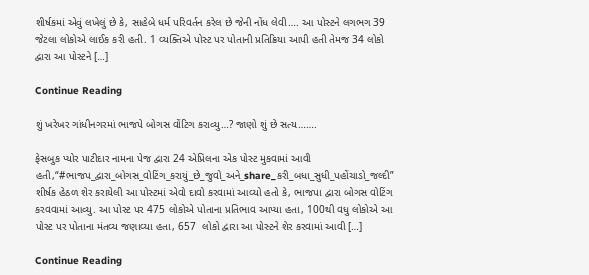શીર્ષકમાં એવું લખેલું છે કે, સાહેબે ધર્મ પરિવર્તન કરેલ છે જેની નોંધ લેવી…. આ પોસ્ટને લગભગ 39 જેટલા લોકોએ લાઈક કરી હતી. 1 વ્યક્તિએ પોસ્ટ પર પોતાની પ્રતિક્રિયા આપી હતી તેમજ 34 લોકો દ્વારા આ પોસ્ટને […]

Continue Reading

શું ખરેખર ગાંધીનગરમાં ભાજપે બોગસ વોંટિગ કરાવ્યુ…? જાણો શું છે સત્ય…….

ફેસબુક પ્યોર પાટીદાર નામના પેજ દ્વારા 24 એપ્રિલના એક પોસ્ટ મુકવામાં આવી હતી,“#ભાજપ_દ્વારા_બોગસ_વોટિંગ_કરાયું_છે_જુવો_અને_share_કરી_બધા_સુધી_પહોંચાડો_જલ્દી” શીર્ષક હેઠળ શેર કરાયેલી આ પોસ્ટમાં એવો દાવો કરવામાં આવ્યો હતો કે, ભાજપા દ્વારા બોગસ વોટિંગ કરવવામાં આવ્યુ. આ પોસ્ટ પર 475 લોકોએ પોતાના પ્રતિભાવ આપ્યા હતા, 100થી વધુ લોકોએ આ પોસ્ટ પર પોતાના મંતવ્ય જણાવ્યા હતા, 657  લોકો દ્વારા આ પોસ્ટને શેર કરવામાં આવી […]

Continue Reading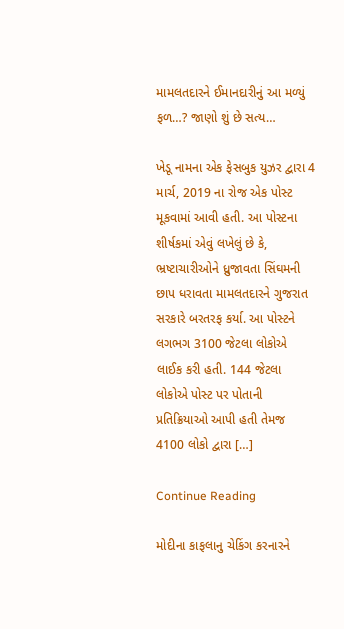મામલતદારને ઈમાનદારીનું આ મળ્યું ફળ…? જાણો શું છે સત્ય…

ખેડૂ નામના એક ફેસબુક યુઝર દ્વારા 4 માર્ચ, 2019 ના રોજ એક પોસ્ટ મૂકવામાં આવી હતી. આ પોસ્ટના શીર્ષકમાં એવું લખેલું છે કે, ભ્રષ્ટાચારીઓને ધ્રુજાવતા સિંઘમની છાપ ધરાવતા મામલતદારને ગુજરાત સરકારે બરતરફ કર્યા. આ પોસ્ટને લગભગ 3100 જેટલા લોકોએ લાઈક કરી હતી. 144 જેટલા લોકોએ પોસ્ટ પર પોતાની પ્રતિક્રિયાઓ આપી હતી તેમજ 4100 લોકો દ્વારા […]

Continue Reading

મોદીના કાફલાનુ ચેકિંગ કરનારને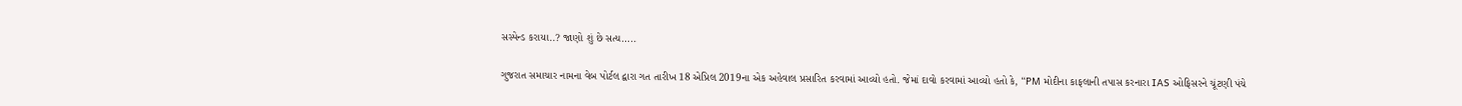સસ્પેન્ડ કરાયા..? જાણો શું છે સત્ય…..

ગુજરાત સમાચાર નામના વેબ પોર્ટલ દ્વારા ગત તારીખ 18 એપ્રિલ 2019ના એક અહેવાલ પ્રસારિત કરવામાં આવ્યો હતો. જેમાં દાવો કરવામાં આવ્યો હતો કે, “PM મોદીના કાફલાની તપાસ કરનારા IAS ઓફિસરને ચૂંટણી પંચે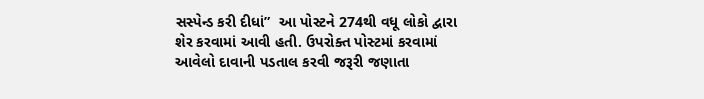સસ્પેન્ડ કરી દીધાં”  આ પોસ્ટને 274થી વધૂ લોકો દ્વારા શેર કરવામાં આવી હતી. ઉપરોક્ત પોસ્ટમાં કરવામાં આવેલો દાવાની પડતાલ કરવી જરૂરી જણાતા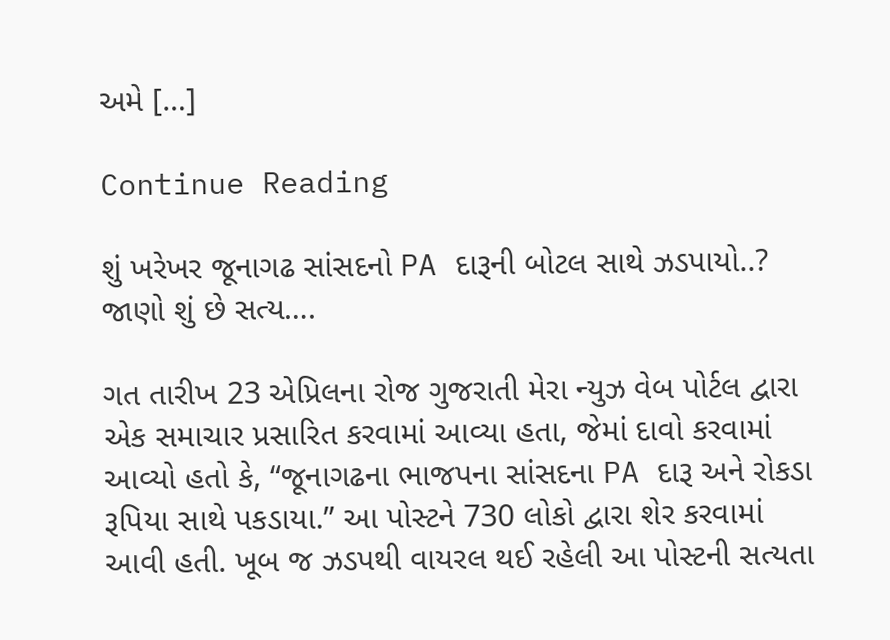અમે […]

Continue Reading

શું ખરેખર જૂનાગઢ સાંસદનો PA દારૂની બોટલ સાથે ઝડપાયો..? જાણો શું છે સત્ય….

ગત તારીખ 23 એપ્રિલના રોજ ગુજરાતી મેરા ન્યુઝ વેબ પોર્ટલ દ્વારા એક સમાચાર પ્રસારિત કરવામાં આવ્યા હતા, જેમાં દાવો કરવામાં આવ્યો હતો કે, “જૂનાગઢના ભાજપના સાંસદના PA દારૂ અને રોકડા રૂપિયા સાથે પકડાયા.” આ પોસ્ટને 730 લોકો દ્વારા શેર કરવામાં આવી હતી. ખૂબ જ ઝડપથી વાયરલ થઈ રહેલી આ પોસ્ટની સત્યતા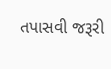તપાસવી જરૂરી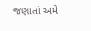જણાતાં અમે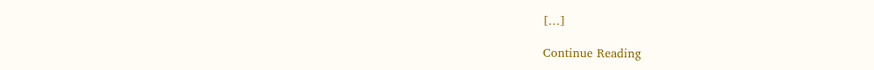[…]

Continue Reading